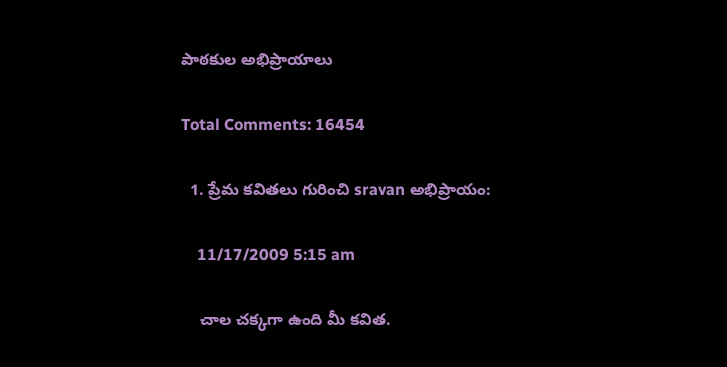పాఠకుల అభిప్రాయాలు

Total Comments: 16454

  1. ప్రేమ కవితలు గురించి sravan అభిప్రాయం:

    11/17/2009 5:15 am

    చాల చక్కగా ఉంది మీ కవిత.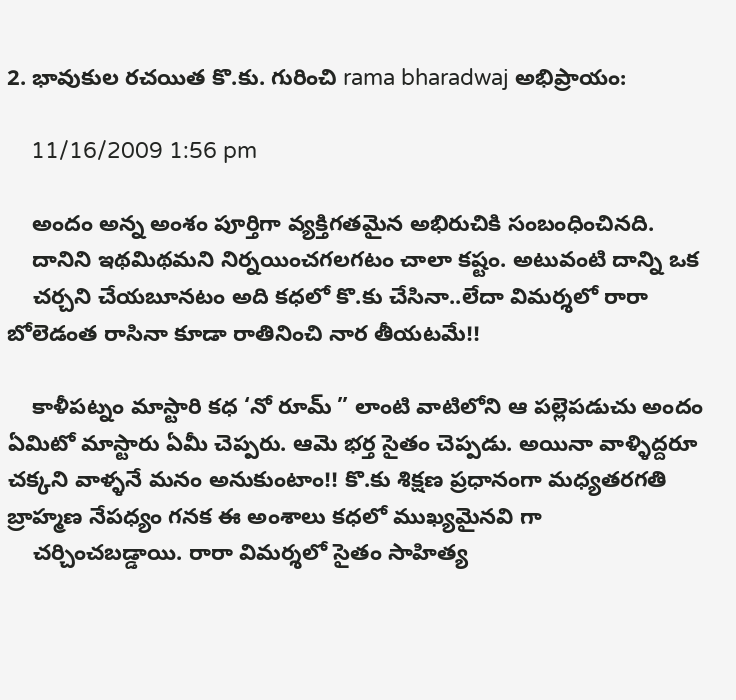2. భావుకుల రచయిత కొ.కు. గురించి rama bharadwaj అభిప్రాయం:

    11/16/2009 1:56 pm

    అందం అన్న అంశం పూర్తిగా వ్యక్తిగతమైన అభిరుచికి సంబంధించినది.
    దానిని ఇథమిథమని నిర్నయించగలగటం చాలా కష్టం. అటువంటి దాన్ని ఒక
    చర్చని చేయబూనటం అది కధలో కొ.కు చేసినా..లేదా విమర్శలో రారా బోలెడంత రాసినా కూడా రాతినించి నార తీయటమే!!

    కాళీపట్నం మాస్టారి కధ ‘నో రూమ్ ” లాంటి వాటిలోని ఆ పల్లెపడుచు అందం ఏమిటో మాస్టారు ఏమీ చెప్పరు. ఆమె భర్త సైతం చెప్పడు. అయినా వాళ్ళిద్దరూ చక్కని వాళ్ళనే మనం అనుకుంటాం!! కొ.కు శిక్షణ ప్రధానంగా మధ్యతరగతి బ్రాహ్మణ నేపధ్యం గనక ఈ అంశాలు కధలో ముఖ్యమైనవి గా
    చర్చించబడ్డాయి. రారా విమర్శలో సైతం సాహిత్య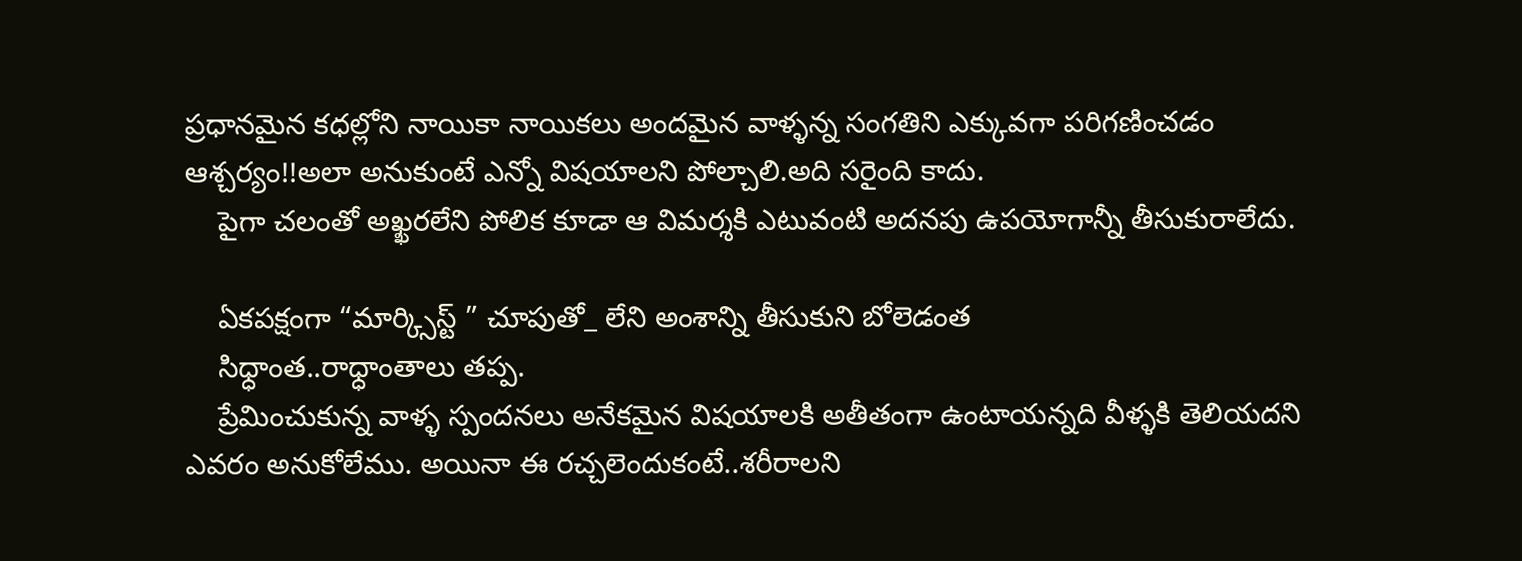ప్రధానమైన కధల్లోని నాయికా నాయికలు అందమైన వాళ్ళన్న సంగతిని ఎక్కువగా పరిగణించడం ఆశ్చర్యం!!అలా అనుకుంటే ఎన్నో విషయాలని పోల్చాలి.అది సరైంది కాదు.
    పైగా చలంతో అఖ్ఖరలేని పోలిక కూడా ఆ విమర్శకి ఎటువంటి అదనపు ఉపయోగాన్నీ తీసుకురాలేదు.

    ఏకపక్షంగా “మార్క్సిస్ట్ ” చూపుతో_ లేని అంశాన్ని తీసుకుని బోలెడంత
    సిధ్ధాంత..రాధ్ధాంతాలు తప్ప.
    ప్రేమించుకున్న వాళ్ళ స్పందనలు అనేకమైన విషయాలకి అతీతంగా ఉంటాయన్నది వీళ్ళకి తెలియదని ఎవరం అనుకోలేము. అయినా ఈ రచ్చలెందుకంటే..శరీరాలని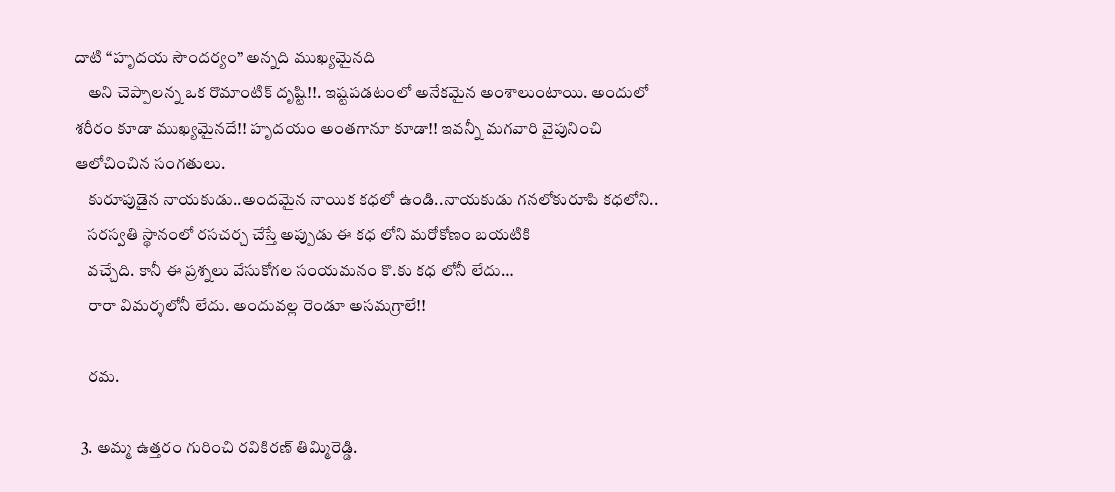దాటి “హృదయ సౌందర్యం” అన్నది ముఖ్యమైనది
    అని చెప్పాలన్న ఒక రొమాంటిక్ దృష్టి!!. ఇష్టపడటంలో అనేకమైన అంశాలుంటాయి. అందులో శరీరం కూడా ముఖ్యమైనదే!! హృదయం అంతగానూ కూడా!! ఇవన్నీ మగవారి వైపునించి ఆలోచించిన సంగతులు.
    కురూపుడైన నాయకుడు..అందమైన నాయిక కధలో ఉండి..నాయకుడు గనలోకురూపి కధలోని..
    సరస్వతి స్థానంలో రసచర్చ చేస్తే అప్పుడు ఈ కధ లోని మరోకోణం బయటికి
    వచ్చేది. కానీ ఈ ప్రశ్నలు వేసుకోగల సంయమనం కొ.కు కధ లోనీ లేదు…
    రారా విమర్శలోనీ లేదు. అందువల్ల రెండూ అసమగ్రాలే!!

    రమ.

  3. అమ్మ ఉత్తరం గురించి రవికిరణ్ తిమ్మిరెడ్డి.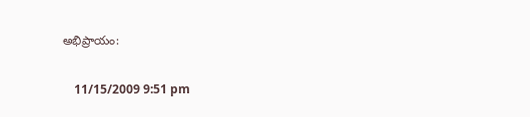అభిప్రాయం:

    11/15/2009 9:51 pm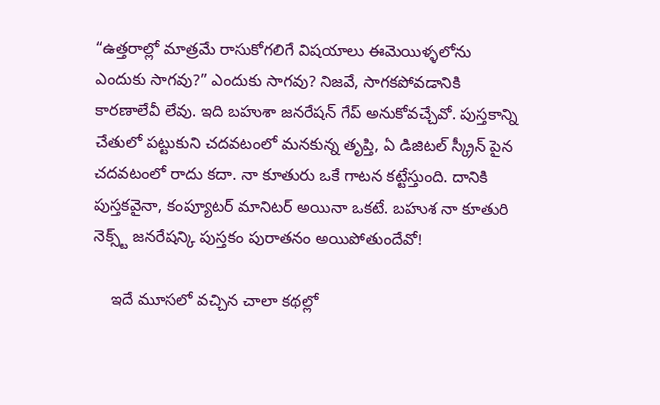“ఉత్తరాల్లో మాత్రమే రాసుకోగలిగే విషయాలు ఈమెయిళ్ళలోను ఎందుకు సాగవు?” ఎందుకు సాగవు? నిజవే, సాగకపోవడానికి కారణాలేవీ లేవు. ఇది బహుశా జనరేషన్ గేప్ అనుకోవచ్చేవో. పుస్తకాన్ని చేతులో పట్టుకుని చదవటంలో మనకున్న తృప్తి, ఏ డిజిటల్ స్క్రీన్ పైన చదవటంలో రాదు కదా. నా కూతురు ఒకే గాటన కట్టేస్తుంది. దానికి పుస్తకవైనా, కంప్యూటర్ మానిటర్ అయినా ఒకటే. బహుశ నా కూతురి నెక్స్ట్ జనరేషన్కి పుస్తకం పురాతనం అయిపోతుందేవో!

    ఇదే మూసలో వచ్చిన చాలా కథల్లో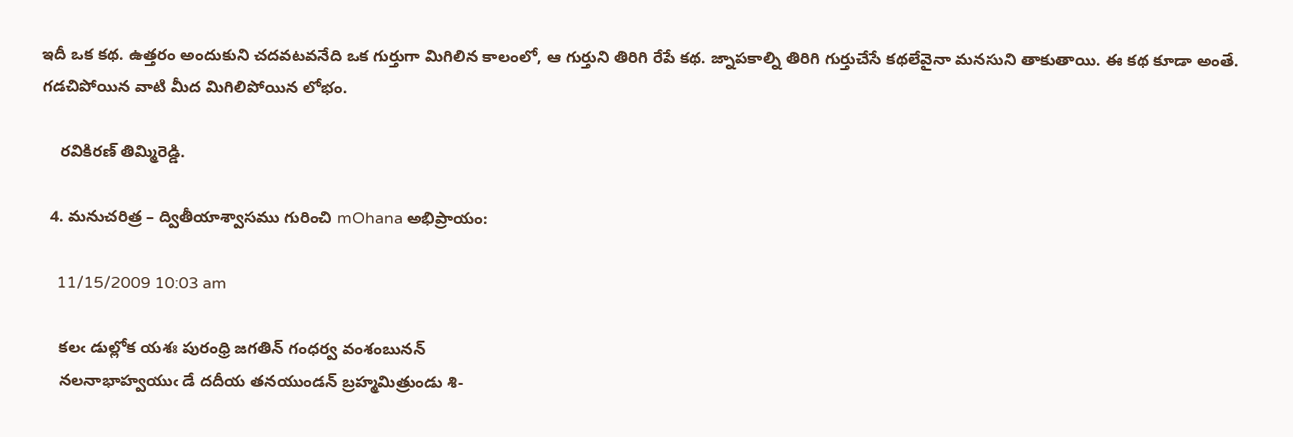ఇదీ ఒక కథ. ఉత్తరం అందుకుని చదవటవనేది ఒక గుర్తుగా మిగిలిన కాలంలో, ఆ గుర్తుని తిరిగి రేపే కథ. జ్నాపకాల్ని తిరిగి గుర్తుచేసే కథలేవైనా మనసుని తాకుతాయి. ఈ కథ కూడా అంతే. గడచిపోయిన వాటి మీద మిగిలిపోయిన లోభం.

    రవికిరణ్ తిమ్మిరెడ్డి.

  4. మనుచరిత్ర – ద్వితీయాశ్వాసము గురించి mOhana అభిప్రాయం:

    11/15/2009 10:03 am

    కలఁ డుల్లోక యశః పురంధ్రి జగతిన్‌ గంధర్వ వంశంబునన్‌
    నలనాభాహ్వయుఁ డే దదీయ తనయుండన్‌ బ్రహ్మమిత్రుండు శి-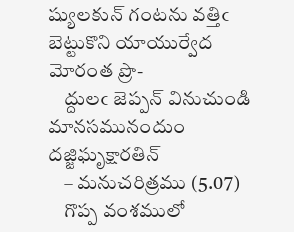ష్యులకున్‌ గంటను వత్తిఁ బెట్టుకొని యాయుర్వేద మోరంత ప్రొ-
    ద్దులఁ జెప్పన్‌ వినుచుండి మానసమునందుం దజ్జిఘృక్షారతిన్‌
    – మనుచరిత్రము (5.07)
    గొప్ప వంశములో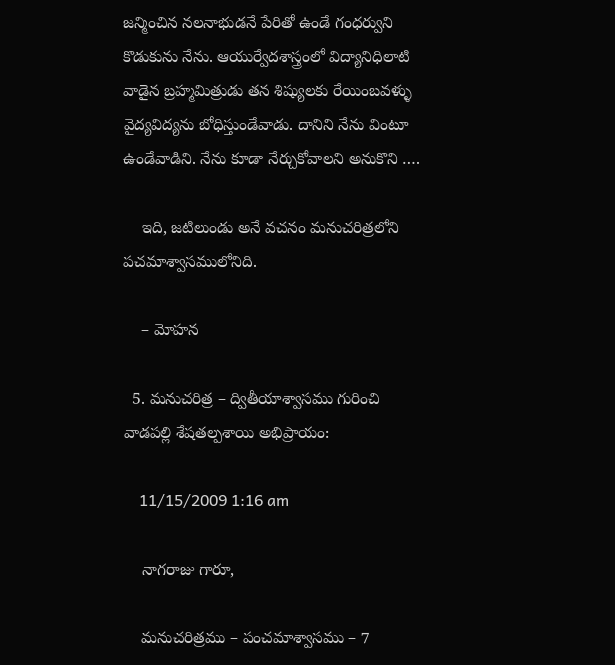జన్మించిన నలనాభుడనే పేరితో ఉండే గంధర్వుని కొడుకును నేను. ఆయుర్వేదశాస్త్రంలో విద్యానిధిలాటి వాడైన బ్రహ్మమిత్రుడు తన శిష్యులకు రేయింబవళ్ళు వైద్యవిద్యను బోధిస్తుండేవాడు. దానిని నేను వింటూ ఉండేవాడిని. నేను కూడా నేర్చుకోవాలని అనుకొని ….

    ఇది, జటిలుండు అనే వచనం మనుచరిత్రలోని పచమాశ్వాసములోనిది.

    – మోహన

  5. మనుచరిత్ర – ద్వితీయాశ్వాసము గురించి వాడపల్లి శేషతల్పశాయి అభిప్రాయం:

    11/15/2009 1:16 am

    నాగరాజు గారూ,

    మనుచరిత్రము – పంచమాశ్వాసము – 7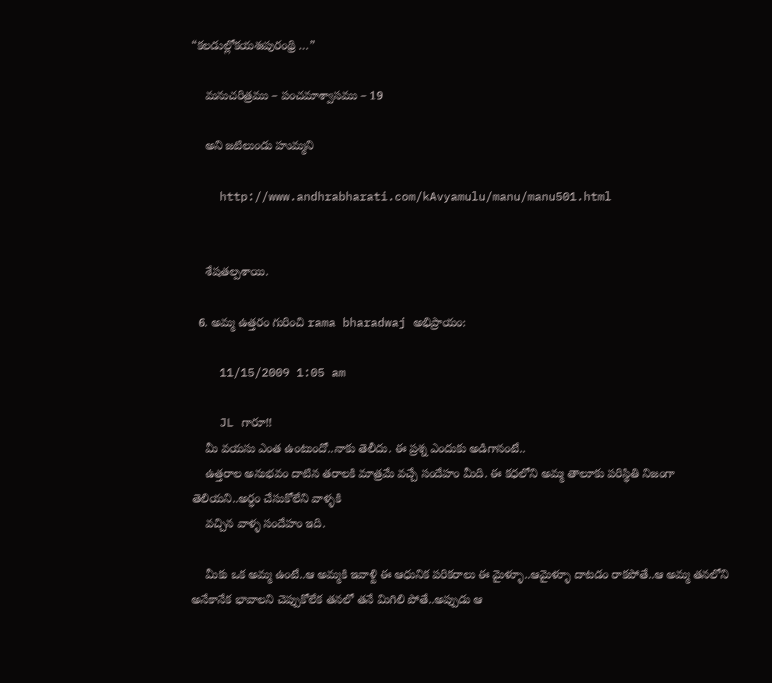“కలడుల్లోకయశఃపురంథ్రి …”

    మనుచరిత్రము – పంచమాశ్వాసము – 19

    అని జటిలుండు హుమ్మని

    http://www.andhrabharati.com/kAvyamulu/manu/manu501.html


    శేషతల్పశాయి.

  6. అమ్మ ఉత్తరం గురించి rama bharadwaj అభిప్రాయం:

    11/15/2009 1:05 am

    JL గారూ!!
    మీ వయసు ఎంత ఉంటుందో..నాకు తెలీదు. ఈ ప్రశ్న ఎందుకు అడిగానంటే..
    ఉత్తరాల అనుభవం దాటిన తరాలకి మాత్రమే వచ్చే సందేహం మీది. ఈ కధలోని అమ్మ తాలూకు పరిస్థితి నిజంగా తెలియని..అర్ధం చేసుకోలేని వాళ్ళకి
    వచ్చిన వాళ్ళ సందేహం ఇది.

    మీకు ఒక అమ్మ ఉంటే..ఆ అమ్మకి ఇవాళ్టి ఈ ఆధునిక పరికరాలు ఈ మైళ్ళూ..ఆమైళ్ళూ దాటడం రాకపోతే..ఆ అమ్మ తనలోని అనేకానేక భావాలని చెప్పుకోలేక తనలో తనే మిగిలి పోతే..అప్పుడు ఆ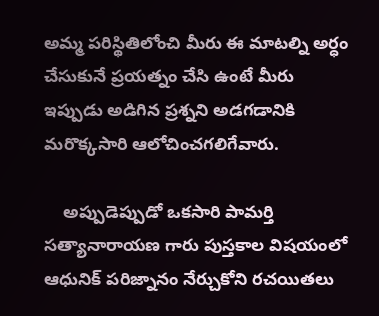అమ్మ పరిస్థితిలోంచి మీరు ఈ మాటల్ని అర్ధం చేసుకునే ప్రయత్నం చేసి ఉంటే మీరు ఇప్పుడు అడిగిన ప్రశ్నని అడగడానికి మరొక్కసారి ఆలోచించగలిగేవారు.

    అప్పుడెప్పుడో ఒకసారి పామర్తి సత్యానారాయణ గారు పుస్తకాల విషయంలో ఆధునిక్ పరిజ్నానం నేర్చుకోని రచయితలు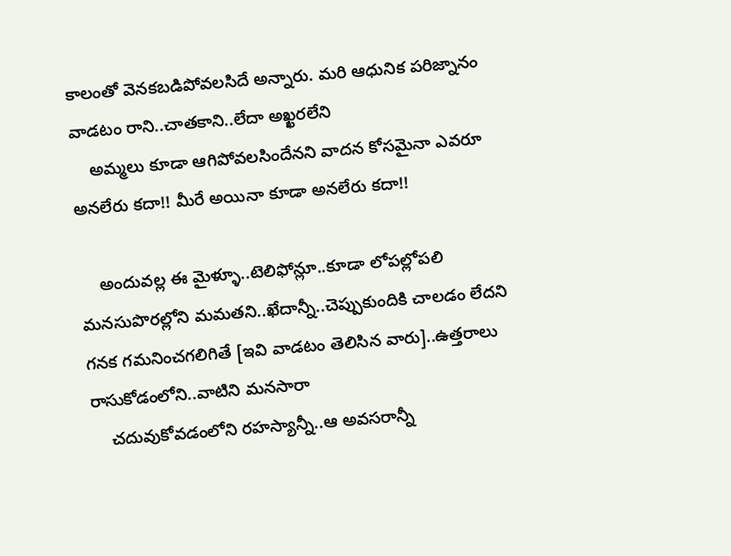కాలంతో వెనకబడిపోవలసిదే అన్నారు. మరి ఆధునిక పరిజ్నానం వాడటం రాని..చాతకాని..లేదా అఖ్ఖరలేని
    అమ్మలు కూడా ఆగిపోవలసిందేనని వాదన కోసమైనా ఎవరూ అనలేరు కదా!! మీరే అయినా కూడా అనలేరు కదా!!

    అందువల్ల ఈ మైళ్ళూ..టెలిఫోన్లూ..కూడా లోపల్లోపలి మనసుపొరల్లోని మమతని..ఖేదాన్నీ..చెప్పుకుందికి చాలడం లేదని గనక గమనించగలిగితే [ఇవి వాడటం తెలిసిన వారు]..ఉత్తరాలు రాసుకోడంలోని..వాటిని మనసారా
    చదువుకోవడంలోని రహస్యాన్నీ..ఆ అవసరాన్నీ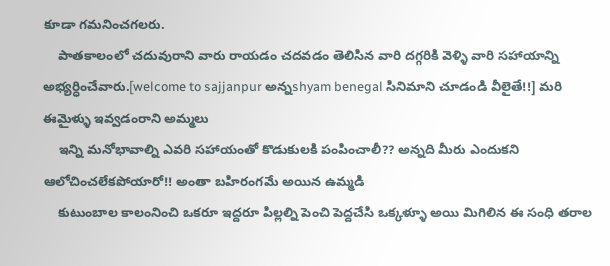కూడా గమనించగలరు.
    పాతకాలంలో చదువురాని వారు రాయడం చదవడం తెలిసిన వారి దగ్గరికి వెళ్ళి వారి సహాయాన్ని అభ్యర్ధించేవారు.[welcome to sajjanpur అన్నshyam benegal సినిమాని చూడండి వీలైతే!!] మరి ఈమైళ్ళు ఇవ్వడంరాని అమ్మలు
    ఇన్ని మనోభావాల్ని ఎవరి సహాయంతో కొడుకులకి పంపించాలీ?? అన్నది మీరు ఎందుకని ఆలోచించలేకపోయారో!! అంతా బహిరంగమే అయిన ఉమ్మడి
    కుటుంబాల కాలంనించి ఒకరూ ఇద్దరూ పిల్లల్ని పెంచి పెద్దచేసి ఒక్కళ్ళూ అయి మిగిలిన ఈ సంధి తరాల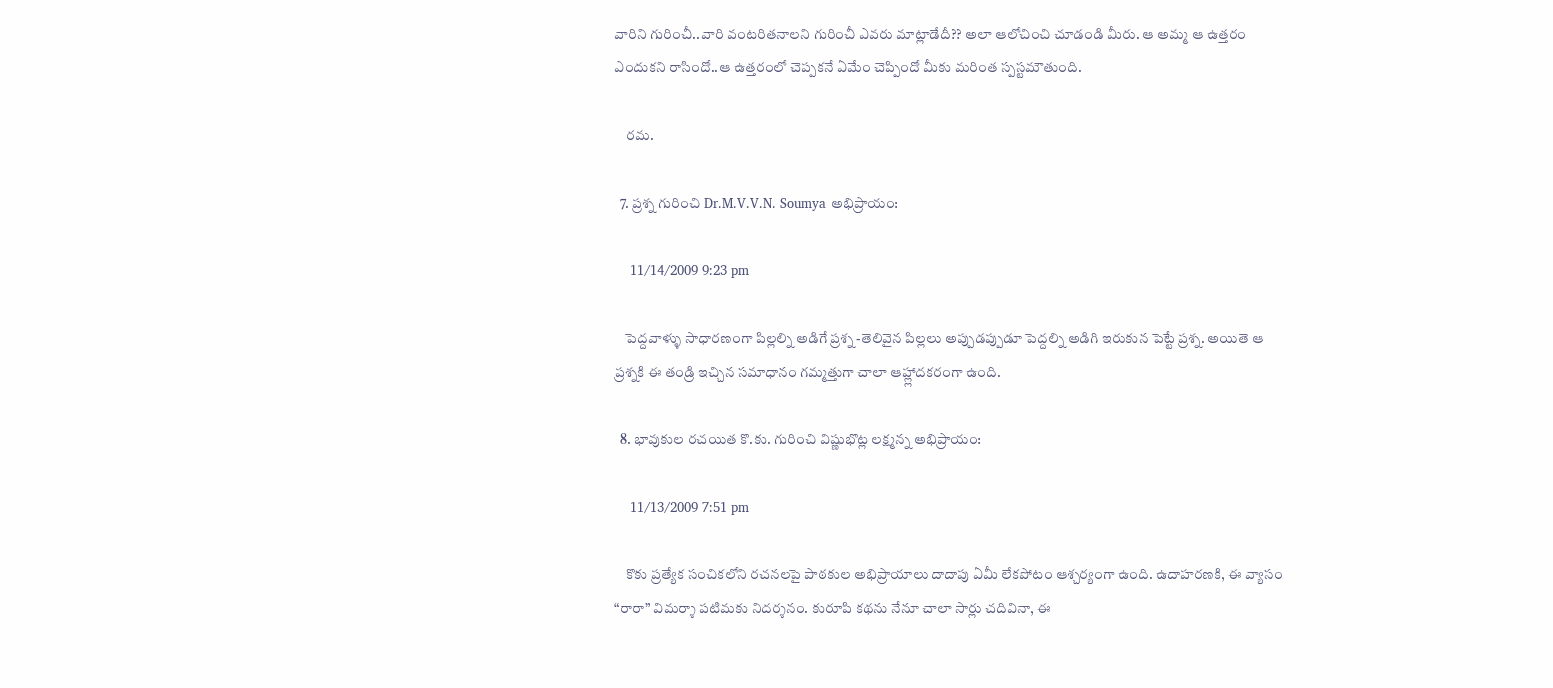వారిని గురించీ..వారి వంటరితనాలని గురించీ ఎవరు మాట్లాడేదీ?? అలా ఆలోచించి చూడండి మీరు. ఆ అమ్మ ఆ ఉత్తరం ఎందుకని రాసిందో..ఆ ఉత్తరంలో చెప్పకనే ఏమేం చెప్పిందో మీకు మరింత స్పస్టమౌతుంది.

    రమ.

  7. ప్రశ్న గురించి Dr.M.V.V.N. Soumya అభిప్రాయం:

    11/14/2009 9:23 pm

    పెద్దవాళ్ళు సాధారణంగా పిల్లల్ని అడిగే ప్రశ్న -తెలివైన పిల్లలు అప్పుడప్పుడూ పెద్దల్ని అడిగి ఇరుకున పెట్టే ప్రశ్న. అయితె ఆ ప్రశ్నకి ఈ తండ్రి ఇచ్చిన సమాధానం గమ్మత్తుగా చాలా ఆహ్ల్లాదకరంగా ఉంది.

  8. భావుకుల రచయిత కొ.కు. గురించి విష్ణుభొట్ల లక్ష్మన్న అభిప్రాయం:

    11/13/2009 7:51 pm

    కొకు ప్రత్యేక సంచికలోని రచనలపై పాఠకుల అభిప్రాయాలు దాదాపు ఏమీ లేకపోటం ఆశ్చర్యంగా ఉంది. ఉదాహరణకి, ఈ వ్యాసం “రారా” విమర్శా పటిమకు నిదర్శనం. కురూపి కథను నేనూ చాలా సార్లు చదివినా, ఈ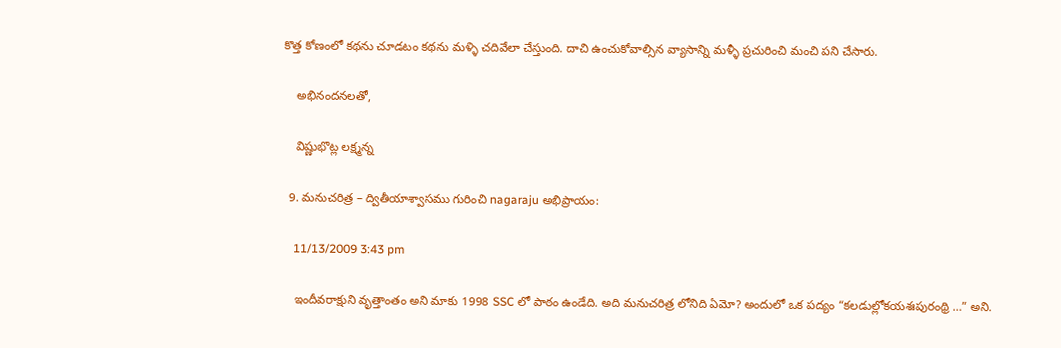కొత్త కోణంలో కథను చూడటం కథను మళ్ళి చదివేలా చేస్తుంది. దాచి ఉంచుకోవాల్సిన వ్యాసాన్ని మళ్ళీ ప్రచురించి మంచి పని చేసారు.

    అభినందనలతో,

    విష్ణుభొట్ల లక్ష్మన్న

  9. మనుచరిత్ర – ద్వితీయాశ్వాసము గురించి nagaraju అభిప్రాయం:

    11/13/2009 3:43 pm

    ఇందీవరాక్షుని వృత్తాంతం అని మాకు 1998 SSC లో పాఠం ఉండేది. అది మనుచరిత్ర లోనిది ఏమో? అందులో ఒక పద్యం “కలడుల్లోకయశఃపురంథ్రి …” అని.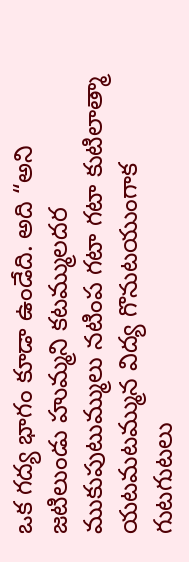ఒక గద్య భాగం కూడా ఉండేది. అది “అని జటిలుండు హుమ్మని కటమ్ములదర ముకుపుటుమ్ములు నటింప గటా గటా కుటిలాత్మా యటమటమ్మున విద్య గొనుటయుంగాక గుటగుటలు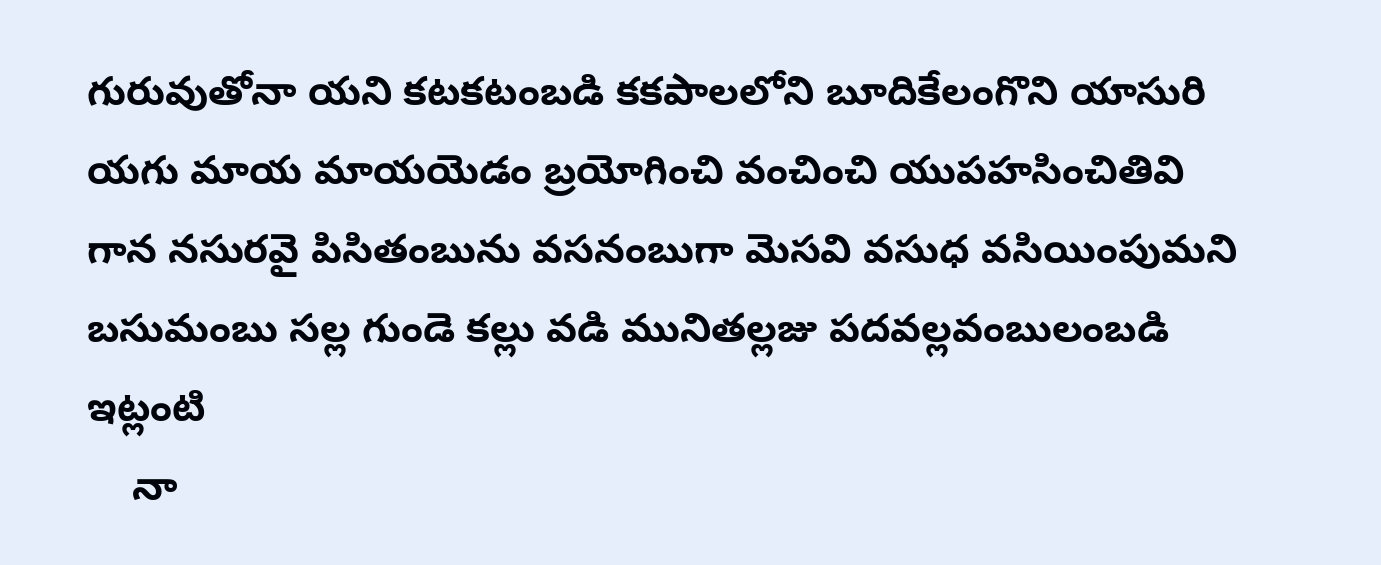గురువుతోనా యని కటకటంబడి కకపాలలోని బూదికేలంగొని యాసురి యగు మాయ మాయయెడం బ్రయోగించి వంచించి యుపహసించితివి గాన నసురవై పిసితంబును వసనంబుగా మెసవి వసుధ వసియింపుమని బసుమంబు సల్ల గుండె కల్లు వడి మునితల్లజు పదవల్లవంబులంబడి ఇట్లంటి
    నా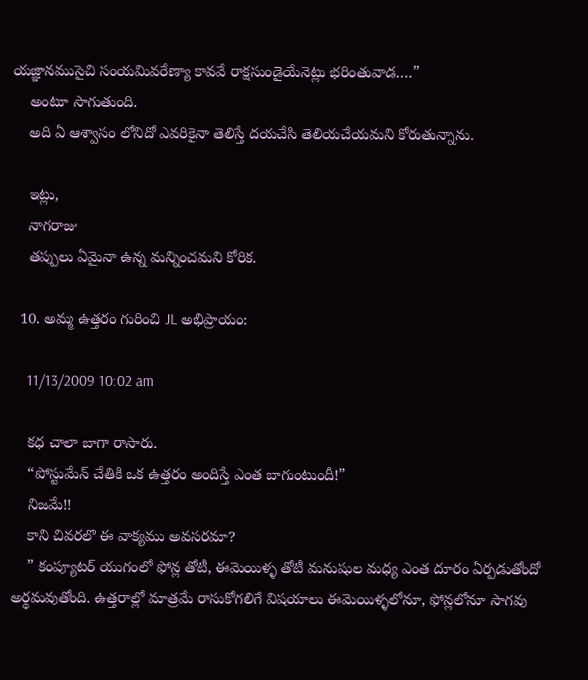యజ్ఞానముసైచి సంయమివరేణ్యా కావవే రాక్షసుండైయేనెట్లు భరింతువాడ….”
    అంటూ సాగుతుంది.
    అది ఏ ఆశ్వాసం లోనిదో ఎవరికైనా తెలిస్తే దయచేసి తెలియచేయమని కోరుతున్నాను.

    ఇట్లు,
    నాగరాజు
    తప్పులు ఏమైనా ఉన్న మన్నించమని కోరిక.

  10. అమ్మ ఉత్తరం గురించి JL అభిప్రాయం:

    11/13/2009 10:02 am

    కధ చాలా బాగా రాసారు.
    “పోస్టుమేన్ చేతికి ఒక ఉత్తరం అందిస్తే ఎంత బాగుంటుందీ!”
    నిజమే!!
    కాని చివరలొ ఈ వాక్యము అవసరమా?
    ” కంప్యూటర్ యుగంలో ఫోన్ల తోటీ, ఈమెయిళ్ళ తోటీ మనుషుల మధ్య ఎంత దూరం ఏర్పడుతోందో అర్థమవుతోంది. ఉత్తరాల్లో మాత్రమే రాసుకోగలిగే విషయాలు ఈమెయిళ్ళలోనూ, ఫోన్లలోనూ సాగవు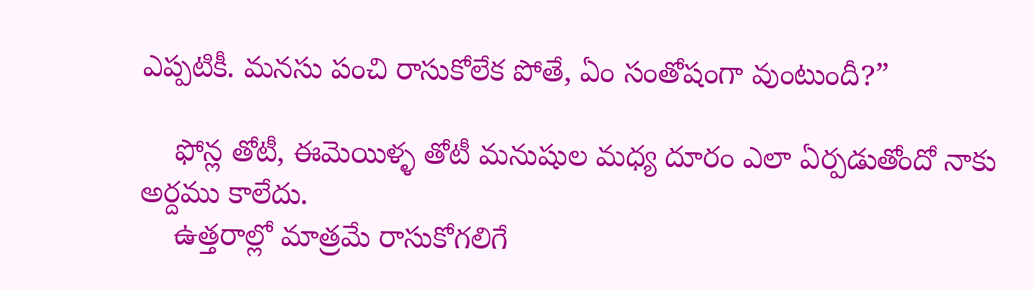ఎప్పటికీ. మనసు పంచి రాసుకోలేక పోతే, ఏం సంతోషంగా వుంటుందీ?”

    ఫోన్ల తోటీ, ఈమెయిళ్ళ తోటీ మనుషుల మధ్య దూరం ఎలా ఏర్పడుతోందో నాకు అర్దము కాలేదు.
    ఉత్తరాల్లో మాత్రమే రాసుకోగలిగే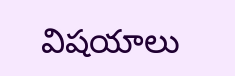విషయాలు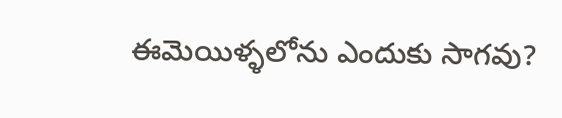ఈమెయిళ్ళలోను ఎందుకు సాగవు?